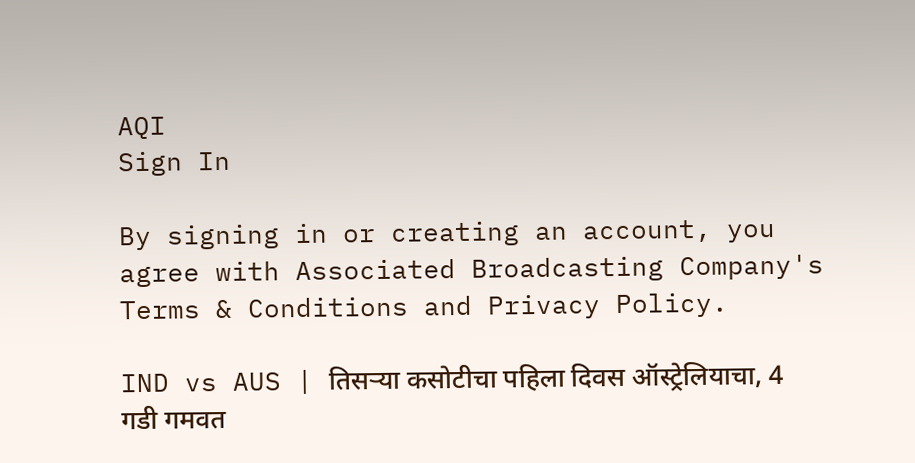AQI
Sign In

By signing in or creating an account, you agree with Associated Broadcasting Company's Terms & Conditions and Privacy Policy.

IND vs AUS | तिसऱ्या कसोटीचा पहिला दिवस ऑस्ट्रेलियाचा, 4 गडी गमवत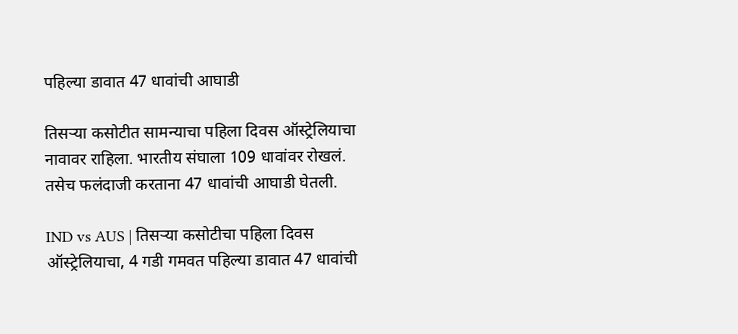पहिल्या डावात 47 धावांची आघाडी

तिसऱ्या कसोटीत सामन्याचा पहिला दिवस ऑस्ट्रेलियाचा नावावर राहिला. भारतीय संघाला 109 धावांवर रोखलं. तसेच फलंदाजी करताना 47 धावांची आघाडी घेतली.

IND vs AUS | तिसऱ्या कसोटीचा पहिला दिवस ऑस्ट्रेलियाचा, 4 गडी गमवत पहिल्या डावात 47 धावांची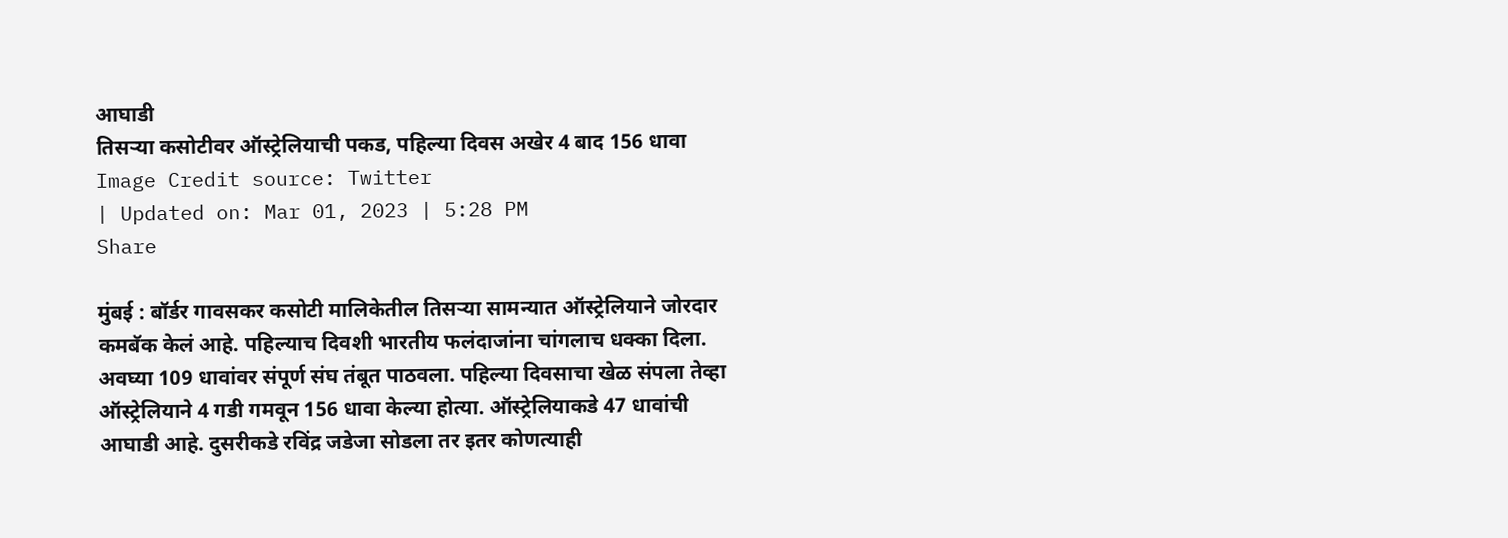आघाडी
तिसऱ्या कसोटीवर ऑस्ट्रेलियाची पकड, पहिल्या दिवस अखेर 4 बाद 156 धावा Image Credit source: Twitter
| Updated on: Mar 01, 2023 | 5:28 PM
Share

मुंबई : बॉर्डर गावसकर कसोटी मालिकेतील तिसऱ्या सामन्यात ऑस्ट्रेलियाने जोरदार कमबॅक केलं आहे. पहिल्याच दिवशी भारतीय फलंदाजांना चांगलाच धक्का दिला. अवघ्या 109 धावांवर संपूर्ण संघ तंबूत पाठवला. पहिल्या दिवसाचा खेळ संपला तेव्हा ऑस्ट्रेलियाने 4 गडी गमवून 156 धावा केल्या होत्या. ऑस्ट्रेलियाकडे 47 धावांची आघाडी आहे. दुसरीकडे रविंद्र जडेजा सोडला तर इतर कोणत्याही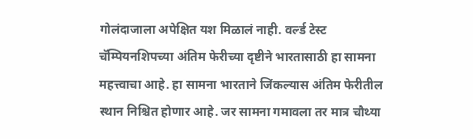गोलंदाजाला अपेक्षित यश मिळालं नाही. वर्ल्ड टेस्ट चॅम्पियनशिपच्या अंतिम फेरीच्या दृष्टीने भारतासाठी हा सामना महत्त्वाचा आहे. हा सामना भारताने जिंकल्यास अंतिम फेरीतील स्थान निश्चित होणार आहे. जर सामना गमावला तर मात्र चौथ्या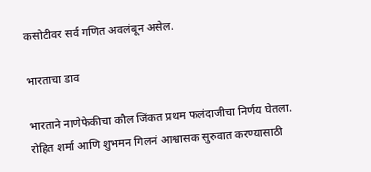कसोटीवर सर्व गणित अवलंबून असेल.

भारताचा डाव

भारताने नाणेफेकीचा कौल जिंकत प्रथम फलंदाजीचा निर्णय घेतला. रोहित शर्मा आणि शुभमन गिलनं आश्वासक सुरुवात करण्यासाठी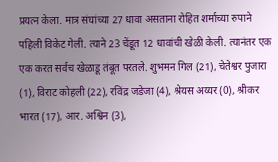प्रयत्न केला. मात्र संघांच्या 27 धावा असताना रोहित शर्माच्या रुपाने पहिली विकेट गेली. त्याने 23 चेंडूत 12 धावांची खेळी केली. त्यानंतर एक एक करत सर्वच खेळाडू तंबूत परतले. शुभमन गिल (21), चेतेश्वर पुजारा (1), विराट कोहली (22), रविंद्र जडेजा (4), श्रेयस अय्यर (0), श्रीकर भारत (17), आर. अश्विन (3),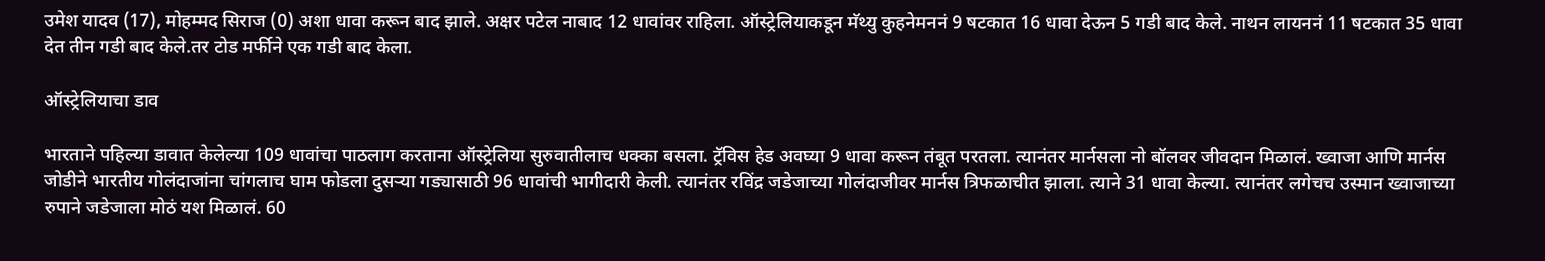उमेश यादव (17), मोहम्मद सिराज (0) अशा धावा करून बाद झाले. अक्षर पटेल नाबाद 12 धावांवर राहिला. ऑस्ट्रेलियाकडून मॅथ्यु कुहनेमननं 9 षटकात 16 धावा देऊन 5 गडी बाद केले. नाथन लायननं 11 षटकात 35 धावा देत तीन गडी बाद केले.तर टोड मर्फीने एक गडी बाद केला.

ऑस्ट्रेलियाचा डाव

भारताने पहिल्या डावात केलेल्या 109 धावांचा पाठलाग करताना ऑस्ट्रेलिया सुरुवातीलाच धक्का बसला. ट्रॅविस हेड अवघ्या 9 धावा करून तंबूत परतला. त्यानंतर मार्नसला नो बॉलवर जीवदान मिळालं. ख्वाजा आणि मार्नस जोडीने भारतीय गोलंदाजांना चांगलाच घाम फोडला दुसऱ्या गड्यासाठी 96 धावांची भागीदारी केली. त्यानंतर रविंद्र जडेजाच्या गोलंदाजीवर मार्नस त्रिफळाचीत झाला. त्याने 31 धावा केल्या. त्यानंतर लगेचच उस्मान ख्वाजाच्या रुपाने जडेजाला मोठं यश मिळालं. 60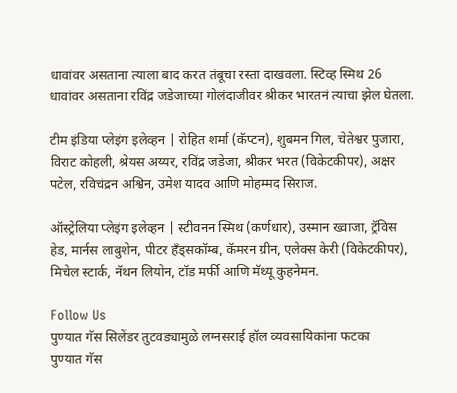धावांवर असताना त्याला बाद करत तंबूचा रस्ता दाखवला. स्टिव्ह स्मिथ 26 धावांवर असताना रविंद्र जडेजाच्या गोलंदाजीवर श्रीकर भारतनं त्याचा झेल घेतला.

टीम इंडिया प्लेइंग इलेव्हन | रोहित शर्मा (कॅप्टन), शुबमन गिल, चेतेश्वर पुजारा, विराट कोहली, श्रेयस अय्यर, रविंद्र जडेजा, श्रीकर भरत (विकेटकीपर), अक्षर पटेल, रविचंद्रन अश्विन, उमेश यादव आणि मोहम्मद सिराज.

ऑस्ट्रेलिया प्लेइंग इलेव्हन | स्टीवनन स्मिथ (कर्णधार), उस्मान ख्वाजा, ट्रॅविस हेड, मार्नस लाबुशेन, पीटर हँड्सकॉम्ब, कॅमरन ग्रीन, एलेक्स केरी (विकेटकीपर), मिचेल स्टार्क, नॅथन लियोन, टॉड मर्फी आणि मॅथ्यू कुहनेमन.

Follow Us
पुण्यात गॅस सिलेंडर तुटवड्यामुळे लग्नसराई हॉल व्यवसायिकांना फटका
पुण्यात गॅस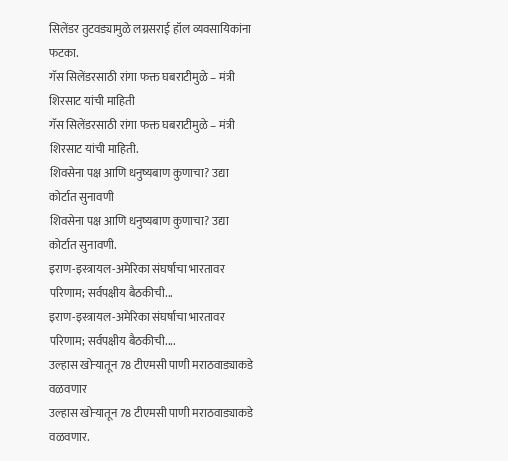सिलेंडर तुटवड्यामुळे लग्नसराई हॉल व्यवसायिकांना फटका.
गॅस सिलेंडरसाठी रांगा फक्त घबराटीमुळे – मंत्री शिरसाट यांची माहिती
गॅस सिलेंडरसाठी रांगा फक्त घबराटीमुळे – मंत्री शिरसाट यांची माहिती.
शिवसेना पक्ष आणि धनुष्यबाण कुणाचा? उद्या कोर्टात सुनावणी
शिवसेना पक्ष आणि धनुष्यबाण कुणाचा? उद्या कोर्टात सुनावणी.
इराण-इस्त्रायल-अमेरिका संघर्षाचा भारतावर परिणाम; सर्वपक्षीय बैठकीची...
इराण-इस्त्रायल-अमेरिका संघर्षाचा भारतावर परिणाम; सर्वपक्षीय बैठकीची....
उल्हास खोऱ्यातून 78 टीएमसी पाणी मराठवाड्याकडे वळवणार
उल्हास खोऱ्यातून 78 टीएमसी पाणी मराठवाड्याकडे वळवणार.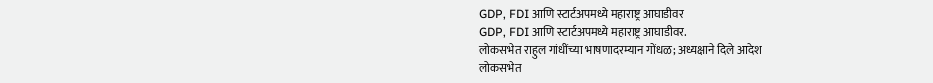GDP, FDI आणि स्टार्टअपमध्ये महाराष्ट्र आघाडीवर
GDP, FDI आणि स्टार्टअपमध्ये महाराष्ट्र आघाडीवर.
लोकसभेत राहुल गांधींच्या भाषणादरम्यान गोंधळ; अध्यक्षाने दिले आदेश
लोकसभेत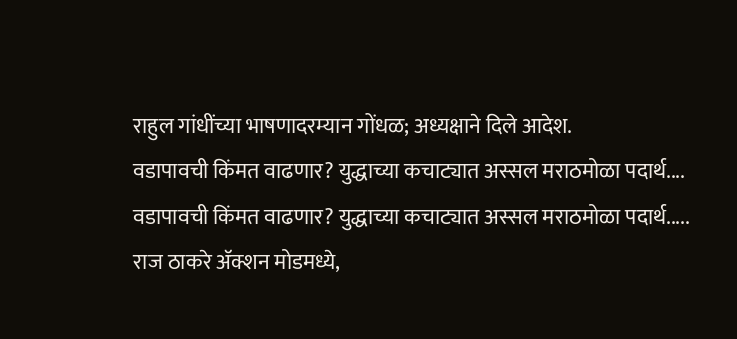राहुल गांधींच्या भाषणादरम्यान गोंधळ; अध्यक्षाने दिले आदेश.
वडापावची किंमत वाढणार? युद्धाच्या कचाट्यात अस्सल मराठमोळा पदार्थ....
वडापावची किंमत वाढणार? युद्धाच्या कचाट्यात अस्सल मराठमोळा पदार्थ.....
राज ठाकरे अ‍ॅक्शन मोडमध्ये,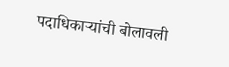पदाधिकाऱ्यांची बोलावली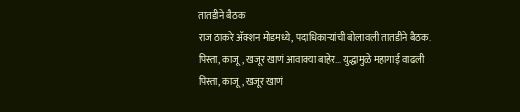तातडीने बैठक
राज ठाकरे अ‍ॅक्शन मोडमध्ये, पदाधिकाऱ्यांची बोलावली तातडीने बैठक.
पिस्ता, काजू, खजूर खाणं आवाक्या बाहेर... युद्धामुळे महागाई वाढली
पिस्ता, काजू, खजूर खाणं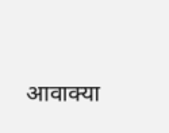आवाक्या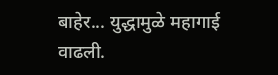बाहेर... युद्धामुळे महागाई वाढली.